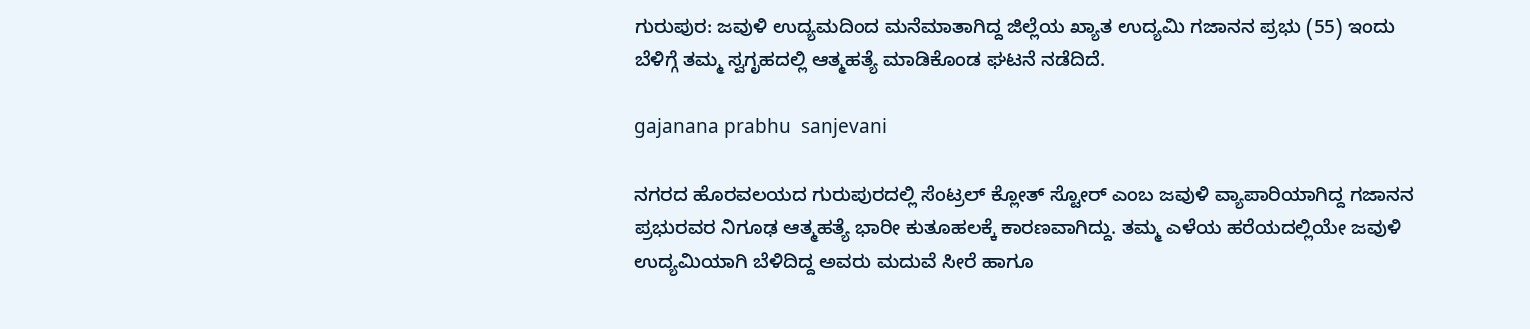ಗುರುಪುರ: ಜವುಳಿ ಉದ್ಯಮದಿಂದ ಮನೆಮಾತಾಗಿದ್ದ ಜಿಲ್ಲೆಯ ಖ್ಯಾತ ಉದ್ಯಮಿ ಗಜಾನನ ಪ್ರಭು (55) ಇಂದು ಬೆಳಿಗ್ಗೆ ತಮ್ಮ ಸ್ವಗೃಹದಲ್ಲಿ ಆತ್ಮಹತ್ಯೆ ಮಾಡಿಕೊಂಡ ಘಟನೆ ನಡೆದಿದೆ.

gajanana prabhu  sanjevani

ನಗರದ ಹೊರವಲಯದ ಗುರುಪುರದಲ್ಲಿ ಸೆಂಟ್ರಲ್ ಕ್ಲೋತ್ ಸ್ಟೋರ್ ಎಂಬ ಜವುಳಿ ವ್ಯಾಪಾರಿಯಾಗಿದ್ದ ಗಜಾನನ ಪ್ರಭುರವರ ನಿಗೂಢ ಆತ್ಮಹತ್ಯೆ ಭಾರೀ ಕುತೂಹಲಕ್ಕೆ ಕಾರಣವಾಗಿದ್ದು. ತಮ್ಮ ಎಳೆಯ ಹರೆಯದಲ್ಲಿಯೇ ಜವುಳಿ ಉದ್ಯಮಿಯಾಗಿ ಬೆಳಿದಿದ್ದ ಅವರು ಮದುವೆ ಸೀರೆ ಹಾಗೂ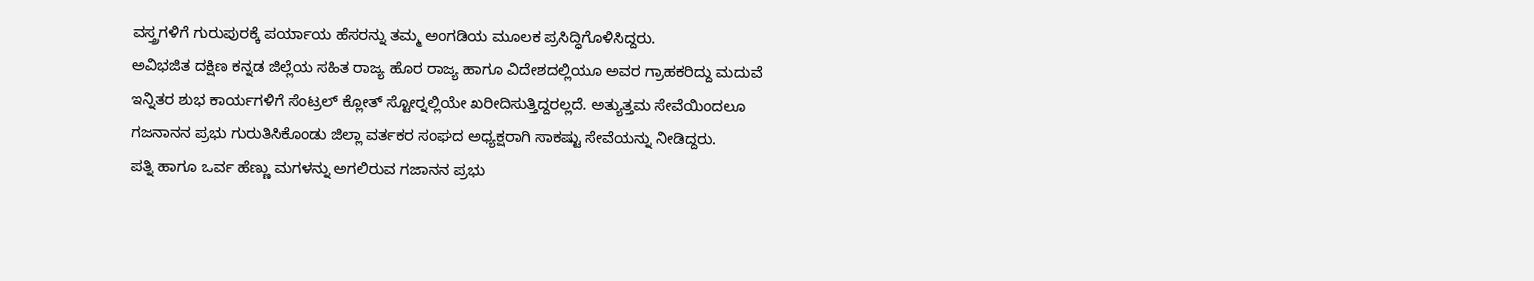ವಸ್ತ್ರಗಳಿಗೆ ಗುರುಪುರಕ್ಕೆ ಪರ್ಯಾಯ ಹೆಸರನ್ನು ತಮ್ಮ ಅಂಗಡಿಯ ಮೂಲಕ ಪ್ರಸಿದ್ಧಿಗೊಳಿಸಿದ್ದರು.
ಅವಿಭಜಿತ ದಕ್ಷಿಣ ಕನ್ನಡ ಜಿಲ್ಲೆಯ ಸಹಿತ ರಾಜ್ಯ ಹೊರ ರಾಜ್ಯ ಹಾಗೂ ವಿದೇಶದಲ್ಲಿಯೂ ಅವರ ಗ್ರಾಹಕರಿದ್ದು ಮದುವೆ ಇನ್ನಿತರ ಶುಭ ಕಾರ್ಯಗಳಿಗೆ ಸೆಂಟ್ರಲ್ ಕ್ಲೋತ್ ಸ್ಟೋರ್‍ನಲ್ಲಿಯೇ ಖರೀದಿಸುತ್ತಿದ್ದರಲ್ಲದೆ. ಅತ್ಯುತ್ತಮ ಸೇವೆಯಿಂದಲೂ ಗಜನಾನನ ಪ್ರಭು ಗುರುತಿಸಿಕೊಂಡು ಜಿಲ್ಲಾ ವರ್ತಕರ ಸಂಘದ ಅಧ್ಯಕ್ಷರಾಗಿ ಸಾಕಷ್ಟು ಸೇವೆಯನ್ನು ನೀಡಿದ್ದರು.
ಪತ್ನಿ ಹಾಗೂ ಒರ್ವ ಹೆಣ್ಣು ಮಗಳನ್ನು ಅಗಲಿರುವ ಗಜಾನನ ಪ್ರಭು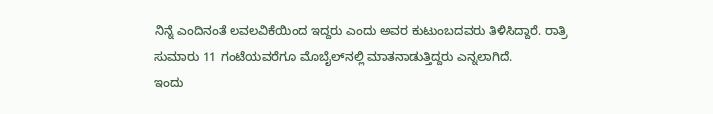ನಿನ್ನೆ ಎಂದಿನಂತೆ ಲವಲವಿಕೆಯಿಂದ ಇದ್ದರು ಎಂದು ಅವರ ಕುಟುಂಬದವರು ತಿಳಿಸಿದ್ದಾರೆ. ರಾತ್ರಿ ಸುಮಾರು 11 ಗಂಟೆಯವರೆಗೂ ಮೊಬೈಲ್‍ನಲ್ಲಿ ಮಾತನಾಡುತ್ತಿದ್ದರು ಎನ್ನಲಾಗಿದೆ.
ಇಂದು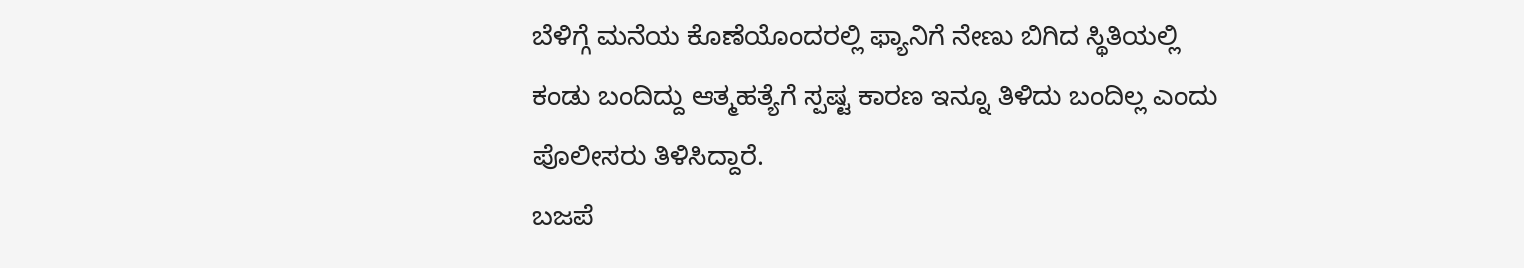ಬೆಳಿಗ್ಗೆ ಮನೆಯ ಕೊಣೆಯೊಂದರಲ್ಲಿ ಫ್ಯಾನಿಗೆ ನೇಣು ಬಿಗಿದ ಸ್ಥಿತಿಯಲ್ಲಿ ಕಂಡು ಬಂದಿದ್ದು ಆತ್ಮಹತ್ಯೆಗೆ ಸ್ಪಷ್ಟ ಕಾರಣ ಇನ್ನೂ ತಿಳಿದು ಬಂದಿಲ್ಲ ಎಂದು ಪೊಲೀಸರು ತಿಳಿಸಿದ್ದಾರೆ.
ಬಜಪೆ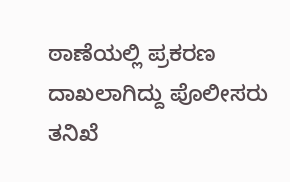ಠಾಣೆಯಲ್ಲಿ ಪ್ರಕರಣ ದಾಖಲಾಗಿದ್ದು ಪೊಲೀಸರು ತನಿಖೆ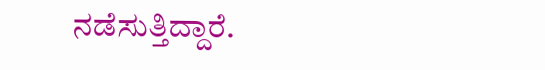ನಡೆಸುತ್ತಿದ್ದಾರೆ.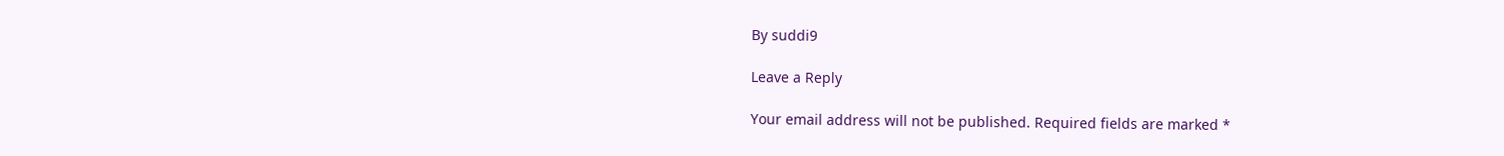By suddi9

Leave a Reply

Your email address will not be published. Required fields are marked *